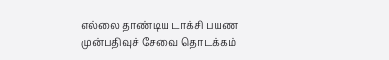எல்லை தாண்டிய டாக்சி பயண முன்பதிவுச் சேவை தொடக்கம்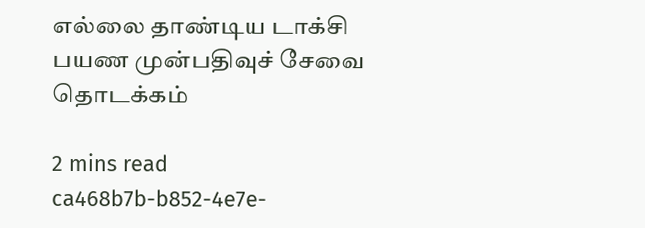எல்லை தாண்டிய டாக்சி பயண முன்பதிவுச் சேவை தொடக்கம்

2 mins read
ca468b7b-b852-4e7e-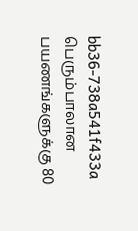bb36-738a541f433a
பெரும்பாலான பயணங்களுக்கு 80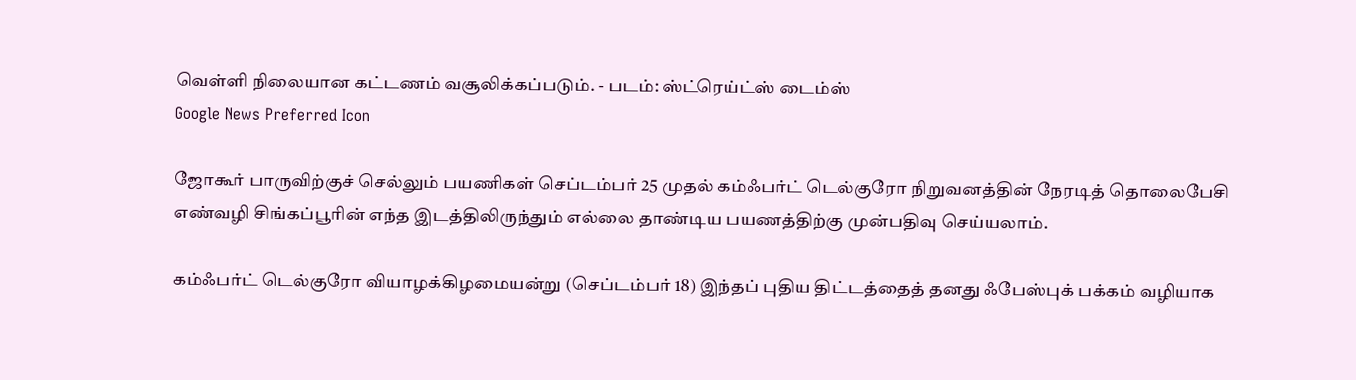வெள்ளி நிலையான கட்டணம் வசூலிக்கப்படும். - படம்: ஸ்ட்ரெய்ட்ஸ் டைம்ஸ்
Google News Preferred Icon

ஜோகூர் பாருவிற்குச் செல்லும் பயணிகள் செப்டம்பர் 25 முதல் கம்ஃபர்ட் டெல்குரோ நிறுவனத்தின் நேரடித் தொலைபேசி எண்வழி சிங்கப்பூரின் எந்த இடத்திலிருந்தும் எல்லை தாண்டிய பயணத்திற்கு முன்பதிவு செய்யலாம்.

கம்ஃபர்ட் டெல்குரோ வியாழக்கிழமையன்று (செப்டம்பர் 18) இந்தப் புதிய திட்டத்தைத் தனது ஃபேஸ்புக் பக்கம் வழியாக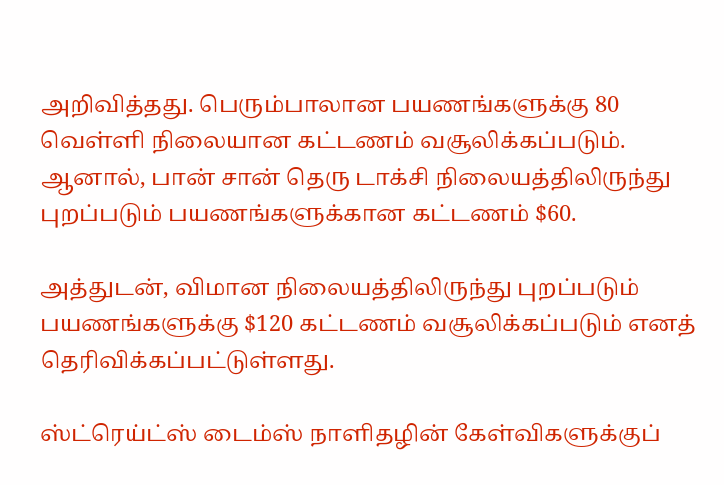அறிவித்தது. பெரும்பாலான பயணங்களுக்கு 80 வெள்ளி நிலையான கட்டணம் வசூலிக்கப்படும். ஆனால், பான் சான் தெரு டாக்சி நிலையத்திலிருந்து புறப்படும் பயணங்களுக்கான கட்டணம் $60.

அத்துடன், விமான நிலையத்திலிருந்து புறப்படும் பயணங்களுக்கு $120 கட்டணம் வசூலிக்கப்படும் எனத் தெரிவிக்கப்பட்டுள்ளது.

ஸ்ட்ரெய்ட்ஸ் டைம்ஸ் நாளிதழின் கேள்விகளுக்குப்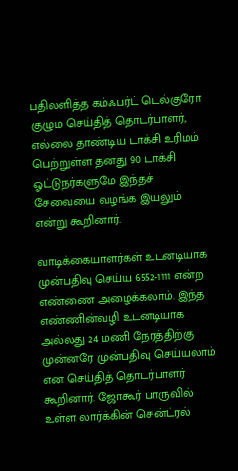பதிலளித்த கம்ஃபர்ட் டெல்குரோ குழும செய்தித் தொடர்பாளர், எல்லை தாண்டிய டாக்சி உரிமம் பெற்றுள்ள தனது 90 டாக்சி ஓட்டுநர்களுமே இந்தச் சேவையை வழங்க இயலும் என்று கூறினார்.

வாடிக்கையாளர்கள் உடனடியாக முன்பதிவு செய்ய 6552-1111 என்ற எண்ணை அழைக்கலாம். இந்த எண்ணின்வழி உடனடியாக அல்லது 24 மணி நேரத்திற்கு முன்னரே முன்பதிவு செய்யலாம் என செய்தித் தொடர்பாளர் கூறினார். ஜோகூர் பாருவில் உள்ள லார்க்கின் சென்ட்ரல்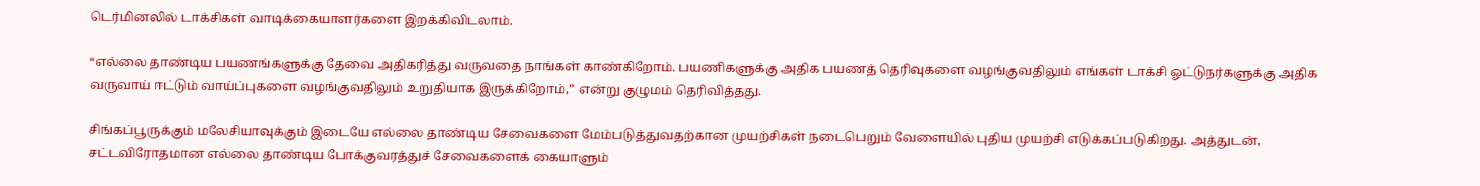டெர்மினலில் டாக்சிகள் வாடிக்கையாளர்களை இறக்கிவிடலாம்.

“எல்லை தாண்டிய பயணங்களுக்கு தேவை அதிகரித்து வருவதை நாங்கள் காண்கிறோம். பயணிகளுக்கு அதிக பயணத் தெரிவுகளை வழங்குவதிலும் எங்கள் டாக்சி ஓட்டுநர்களுக்கு அதிக வருவாய் ஈட்டும் வாய்ப்புகளை வழங்குவதிலும் உறுதியாக இருக்கிறோம்,” என்று குழுமம் தெரிவித்தது.

சிங்கப்பூருக்கும் மலேசியாவுக்கும் இடையே எல்லை தாண்டிய சேவைகளை மேம்படுத்துவதற்கான முயற்சிகள் நடைபெறும் வேளையில் புதிய முயற்சி எடுக்கப்படுகிறது. அத்துடன், சட்டவிரோதமான எல்லை தாண்டிய போக்குவரத்துச் சேவைகளைக் கையாளும்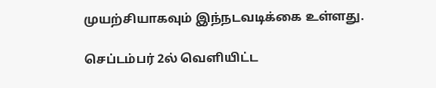முயற்சியாகவும் இந்நடவடிக்கை உள்ளது.

செப்டம்பர் 2ல் வெளியிட்ட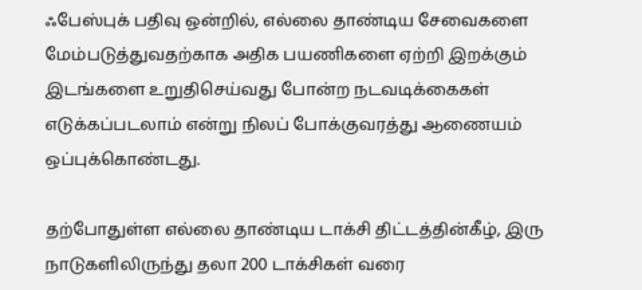ஃபேஸ்புக் பதிவு ஒன்றில், எல்லை தாண்டிய சேவைகளை மேம்படுத்துவதற்காக அதிக பயணிகளை ஏற்றி இறக்கும் இடங்களை உறுதிசெய்வது போன்ற நடவடிக்கைகள் எடுக்கப்படலாம் என்று நிலப் போக்குவரத்து ஆணையம் ஒப்புக்கொண்டது.

தற்போதுள்ள எல்லை தாண்டிய டாக்சி திட்டத்தின்கீழ், இரு நாடுகளிலிருந்து தலா 200 டாக்சிகள் வரை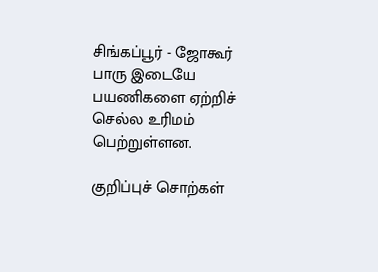சிங்கப்பூர் - ஜோகூர் பாரு இடையே பயணிகளை ஏற்றிச் செல்ல உரிமம் பெற்றுள்ளன.

குறிப்புச் சொற்கள்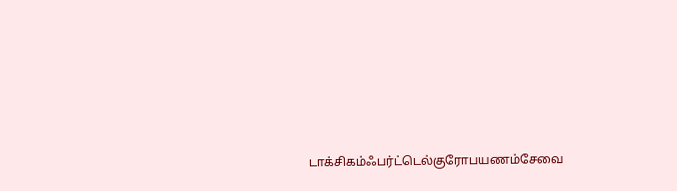டாக்சிகம்ஃபர்ட்டெல்குரோபயணம்சேவை